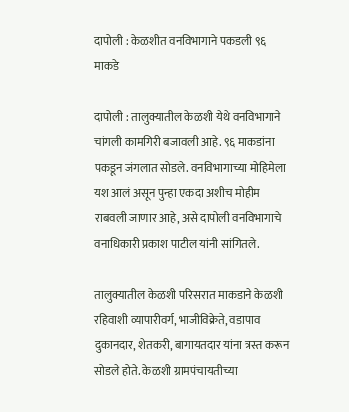दापोली : केळशीत वनविभागाने पकडली ९६ माकडे

दापोली : तालुक्यातील केळशी येथे वनविभागाने चांगली कामगिरी बजावली आहे. ९६ माकडांना पकडून जंगलात सोडले. वनविभागाच्या मोहिमेला यश आलं असून पुन्हा एकदा अशीच मोहीम राबवली जाणार आहे, असे दापोली वनविभागाचे वनाधिकारी प्रकाश पाटील यांनी सांगितले.

तालुक्यातील केळशी परिसरात माकडाने केळशी रहिवाशी व्यापारीवर्ग, भाजीविक्रेते, वडापाव दुकानदार, शेतकरी, बागायतदार यांना त्रस्त करून सोडले होते. केळशी ग्रामपंचायतीच्या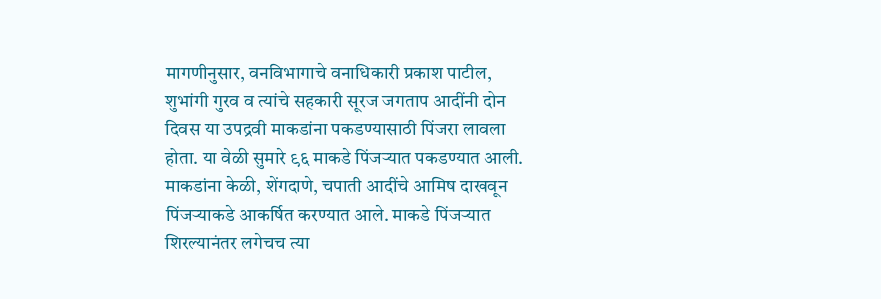मागणीनुसार, वनविभागाचे वनाधिकारी प्रकाश पाटील, शुभांगी गुरव व त्यांचे सहकारी सूरज जगताप आदींनी दोन दिवस या उपद्रवी माकडांना पकडण्यासाठी पिंजरा लावला होता. या वेळी सुमारे ९६ माकडे पिंजऱ्यात पकडण्यात आली. माकडांना केळी, शेंगदाणे, चपाती आदींचे आमिष दाखवून पिंजऱ्याकडे आकर्षित करण्यात आले. माकडे पिंजऱ्यात शिरल्यानंतर लगेचच त्या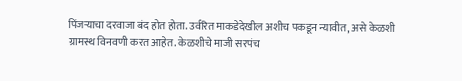पिंजऱ्याचा दरवाजा बंद होत होता. उर्वरित माकडेदेखील अशीच पकडून न्यावीत, असे केळशी ग्रामस्थ विनवणी करत आहेत. केळशीचे माजी सरपंच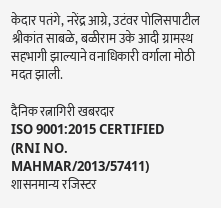केदार पतंगे, नरेंद्र आग्रे, उटंवर पोलिसपाटील श्रीकांत साबळे, बळीराम उके आदी ग्रामस्थ सहभागी झाल्याने वनाधिकारी वर्गाला मोठी मदत झाली.

दैनिक रत्नागिरी खबरदार
ISO 9001:2015 CERTIFIED
(RNI NO. MAHMAR/2013/57411)
शासनमान्य रजिस्टर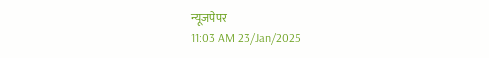न्यूजपेपर
11:03 AM 23/Jan/2025